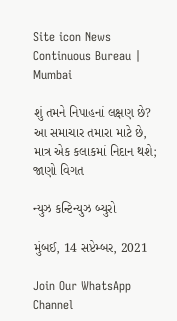Site icon News Continuous Bureau | Mumbai

શું તમને નિપાહનાં લક્ષણ છે? આ સમાચાર તમારા માટે છે, માત્ર એક કલાકમાં નિદાન થશે; જાણો વિગત

ન્યુઝ કન્ટિન્યુઝ બ્યુરો

મુંબઈ, 14 સપ્ટેમ્બર, 2021

Join Our WhatsApp Channel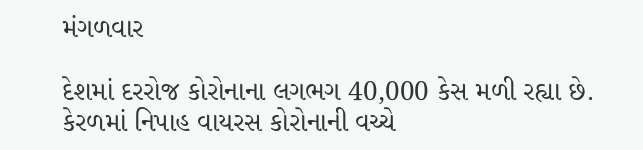મંગળવાર

દેશમાં દરરોજ કોરોનાના લગભગ 40,000 કેસ મળી રહ્યા છે. કેરળમાં નિપાહ વાયરસ કોરોનાની વચ્ચે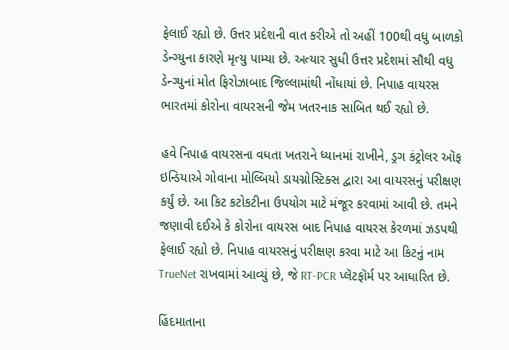ફેલાઈ રહ્યો છે. ઉત્તર પ્રદેશની વાત કરીએ તો અહીં 100થી વધુ બાળકો ડેન્ગ્યુના કારણે મૃત્યુ પામ્યા છે. અત્યાર સુધી ઉત્તર પ્રદેશમાં સૌથી વધુ ડેન્ગ્યુનાં મોત ફિરોઝાબાદ જિલ્લામાંથી નોંધાયાં છે. નિપાહ વાયરસ ભારતમાં કોરોના વાયરસની જેમ ખતરનાક સાબિત થઈ રહ્યો છે.

હવે નિપાહ વાયરસના વધતા ખતરાને ધ્યાનમાં રાખીને, ડ્રગ કંટ્રોલર ઑફ ઇન્ડિયાએ ગોવાના મોલ્બિયો ડાયગ્નોસ્ટિક્સ દ્વારા આ વાયરસનું પરીક્ષણ કર્યું છે. આ કિટ કટોકટીના ઉપયોગ માટે મંજૂર કરવામાં આવી છે. તમને જણાવી દઈએ કે કોરોના વાયરસ બાદ નિપાહ વાયરસ કેરળમાં ઝડપથી ફેલાઈ રહ્યો છે. નિપાહ વાયરસનું પરીક્ષણ કરવા માટે આ કિટનું નામ TrueNet રાખવામાં આવ્યું છે, જે RT-PCR પ્લૅટફૉર્મ પર આધારિત છે.

હિંદમાતાના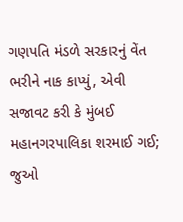ગણપતિ મંડળે સરકારનું વેંત ભરીને નાક કાપ્યું, એવી સજાવટ કરી કે મુંબઈ મહાનગરપાલિકા શરમાઈ ગઈ; જુઓ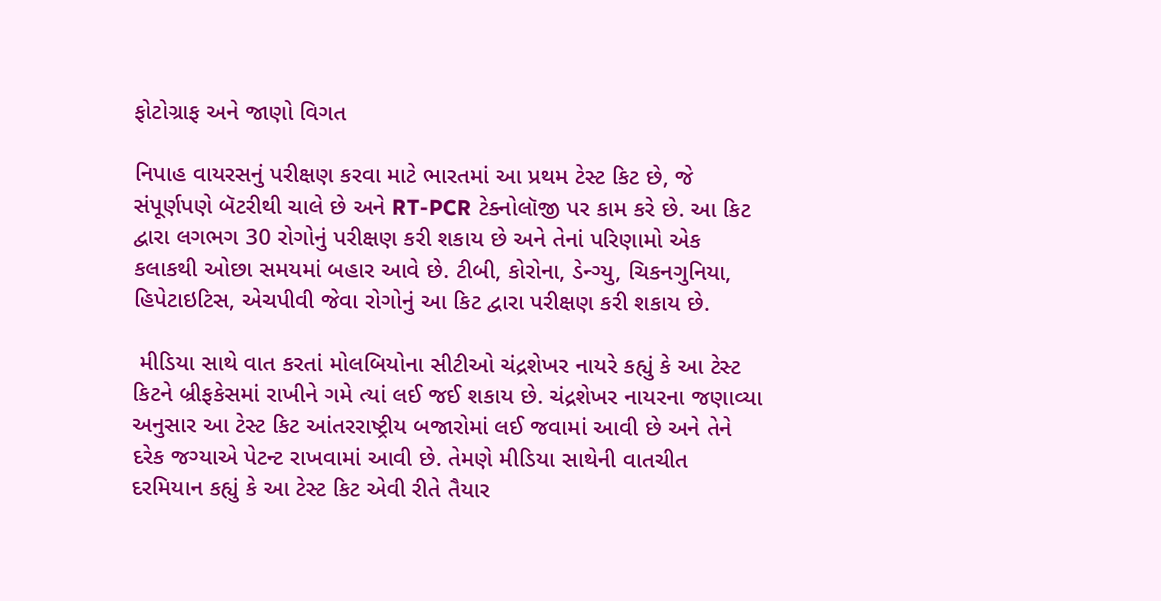ફોટોગ્રાફ અને જાણો વિગત

નિપાહ વાયરસનું પરીક્ષણ કરવા માટે ભારતમાં આ પ્રથમ ટેસ્ટ કિટ છે, જે સંપૂર્ણપણે બૅટરીથી ચાલે છે અને RT-PCR ટેક્નોલૉજી પર કામ કરે છે. આ કિટ દ્વારા લગભગ 30 રોગોનું પરીક્ષણ કરી શકાય છે અને તેનાં પરિણામો એક કલાકથી ઓછા સમયમાં બહાર આવે છે. ટીબી, કોરોના, ડેન્ગ્યુ, ચિકનગુનિયા, હિપેટાઇટિસ, એચપીવી જેવા રોગોનું આ કિટ દ્વારા પરીક્ષણ કરી શકાય છે.

 મીડિયા સાથે વાત કરતાં મોલબિયોના સીટીઓ ચંદ્રશેખર નાયરે કહ્યું કે આ ટેસ્ટ કિટને બ્રીફકેસમાં રાખીને ગમે ત્યાં લઈ જઈ શકાય છે. ચંદ્રશેખર નાયરના જણાવ્યા અનુસાર આ ટેસ્ટ કિટ આંતરરાષ્ટ્રીય બજારોમાં લઈ જવામાં આવી છે અને તેને દરેક જગ્યાએ પેટન્ટ રાખવામાં આવી છે. તેમણે મીડિયા સાથેની વાતચીત દરમિયાન કહ્યું કે આ ટેસ્ટ કિટ એવી રીતે તૈયાર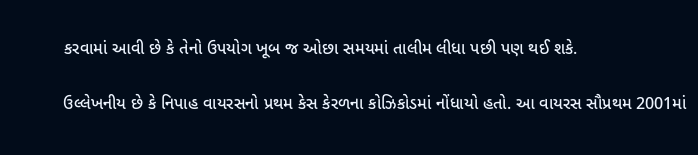કરવામાં આવી છે કે તેનો ઉપયોગ ખૂબ જ ઓછા સમયમાં તાલીમ લીધા પછી પણ થઈ શકે.

ઉલ્લેખનીય છે કે નિપાહ વાયરસનો પ્રથમ કેસ કેરળના કોઝિકોડમાં નોંધાયો હતો. આ વાયરસ સૌપ્રથમ 2001માં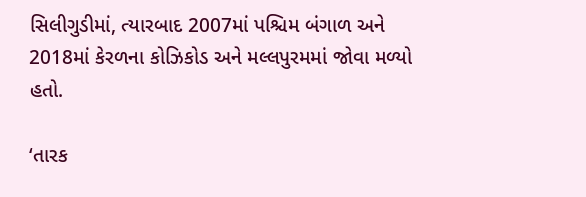સિલીગુડીમાં, ત્યારબાદ 2007માં પશ્ચિમ બંગાળ અને 2018માં કેરળના કોઝિકોડ અને મલ્લપુરમમાં જોવા મળ્યો હતો.

‘તારક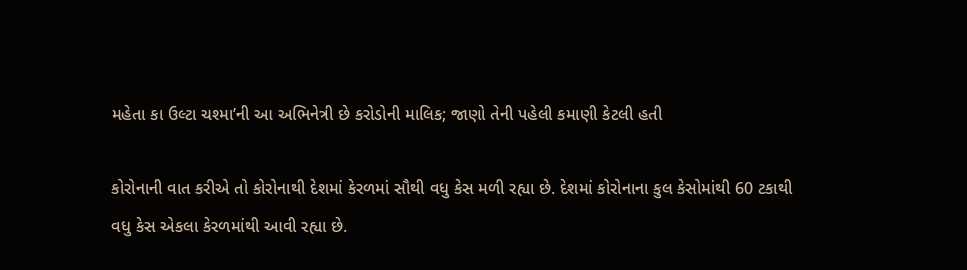મહેતા કા ઉલ્ટા ચશ્મા’ની આ અભિનેત્રી છે કરોડોની માલિક; જાણો તેની પહેલી કમાણી કેટલી હતી

કોરોનાની વાત કરીએ તો કોરોનાથી દેશમાં કેરળમાં સૌથી વધુ કેસ મળી રહ્યા છે. દેશમાં કોરોનાના કુલ કેસોમાંથી 60 ટકાથી વધુ કેસ એકલા કેરળમાંથી આવી રહ્યા છે.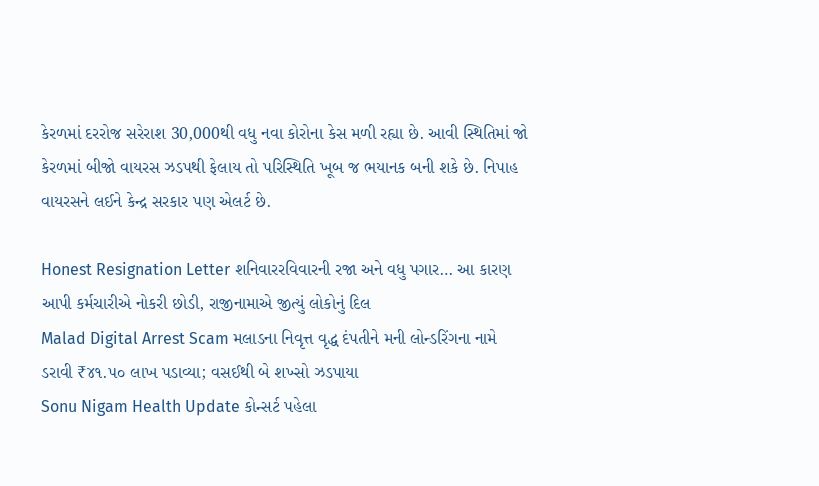કેરળમાં દરરોજ સરેરાશ 30,000થી વધુ નવા કોરોના કેસ મળી રહ્યા છે. આવી સ્થિતિમાં જો કેરળમાં બીજો વાયરસ ઝડપથી ફેલાય તો પરિસ્થિતિ ખૂબ જ ભયાનક બની શકે છે. નિપાહ વાયરસને લઈને કેન્દ્ર સરકાર પણ એલર્ટ છે.

Honest Resignation Letter શનિવારરવિવારની રજા અને વધુ પગાર… આ કારણ આપી કર્મચારીએ નોકરી છોડી, રાજીનામાએ જીત્યું લોકોનું દિલ
Malad Digital Arrest Scam મલાડના નિવૃત્ત વૃદ્ધ દંપતીને મની લોન્ડરિંગના નામે ડરાવી ₹૪૧.૫૦ લાખ પડાવ્યા; વસઈથી બે શખ્સો ઝડપાયા
Sonu Nigam Health Update કોન્સર્ટ પહેલા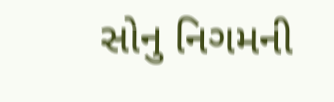સોનુ નિગમની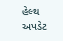હેલ્થ અપડેટ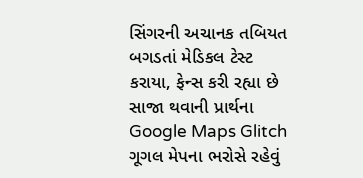સિંગરની અચાનક તબિયત બગડતાં મેડિકલ ટેસ્ટ કરાયા, ફેન્સ કરી રહ્યા છે સાજા થવાની પ્રાર્થના
Google Maps Glitch ગૂગલ મેપના ભરોસે રહેવું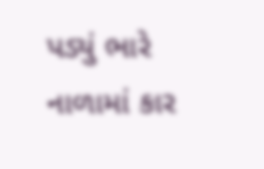પડ્યું ભારે નાળામાં કાર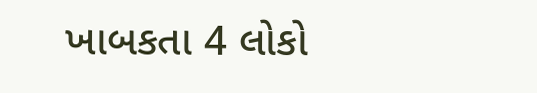ખાબકતા 4 લોકો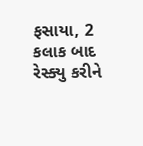ફસાયા, 2 કલાક બાદ રેસ્ક્યુ કરીને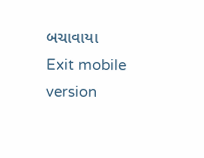બચાવાયા
Exit mobile version